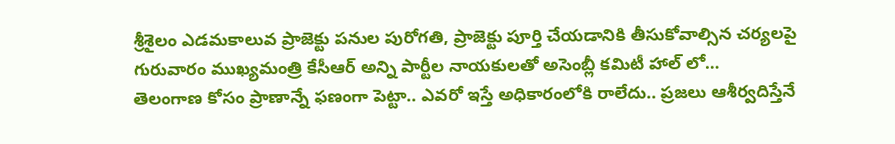శ్రీశైలం ఎడమకాలువ ప్రాజెక్టు పనుల పురోగతి, ప్రాజెక్టు పూర్తి చేయడానికి తీసుకోవాల్సిన చర్యలపై గురువారం ముఖ్యమంత్రి కేసీఆర్ అన్ని పార్టీల నాయకులతో అసెంబ్లీ కమిటీ హాల్ లో…
తెలంగాణ కోసం ప్రాణాన్నే ఫణంగా పెట్టా.. ఎవరో ఇస్తే అధికారంలోకి రాలేదు.. ప్రజలు ఆశీర్వదిస్తేనే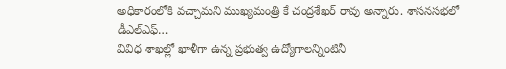అధికారంలోకి వచ్చామని ముఖ్యమంత్రి కే చంద్రశేఖర్ రావు అన్నారు. శాసనసభలో డీఎల్ఎఫ్…
వివిధ శాఖల్లో ఖాళీగా ఉన్న ప్రభుత్వ ఉద్యోగాలన్నింటినీ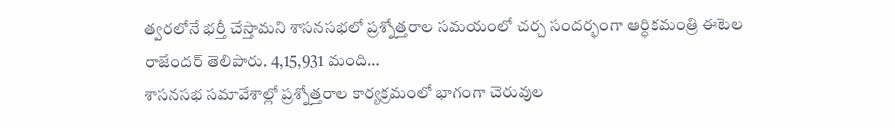త్వరలోనే భర్తీ చేస్తామని శాసనసభలో ప్రశ్నోత్తరాల సమయంలో చర్చ సందర్భంగా ఆర్ధికమంత్రి ఈటెల రాజేందర్ తెలిపారు. 4,15,931 మంది…
శాసనసభ సమావేశాల్లో ప్రశ్నోత్తరాల కార్యక్రమంలో భాగంగా చెరువుల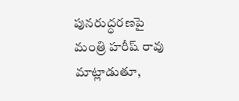పునరుద్ధరణపై మంత్రి హరీష్ రావు మాట్లాడుతూ,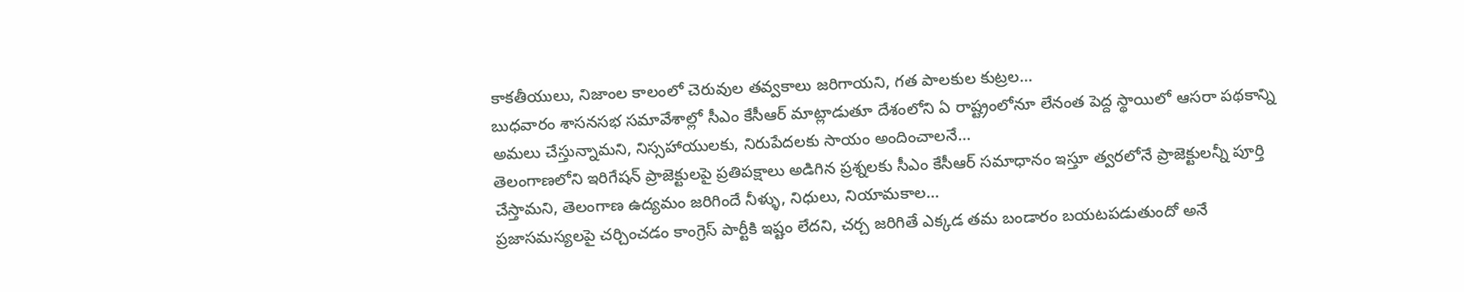కాకతీయులు, నిజాంల కాలంలో చెరువుల తవ్వకాలు జరిగాయని, గత పాలకుల కుట్రల…
బుధవారం శాసనసభ సమావేశాల్లో సీఎం కేసీఆర్ మాట్లాడుతూ దేశంలోని ఏ రాష్ట్రంలోనూ లేనంత పెద్ద స్థాయిలో ఆసరా పథకాన్ని అమలు చేస్తున్నామని, నిస్సహాయులకు, నిరుపేదలకు సాయం అందించాలనే…
తెలంగాణలోని ఇరిగేషన్ ప్రాజెక్టులపై ప్రతిపక్షాలు అడిగిన ప్రశ్నలకు సీఎం కేసీఆర్ సమాధానం ఇస్తూ త్వరలోనే ప్రాజెక్టులన్నీ పూర్తి చేస్తామని, తెలంగాణ ఉద్యమం జరిగిందే నీళ్ళు, నిధులు, నియామకాల…
ప్రజాసమస్యలపై చర్చించడం కాంగ్రెస్ పార్టీకి ఇష్టం లేదని, చర్చ జరిగితే ఎక్కడ తమ బండారం బయటపడుతుందో అనే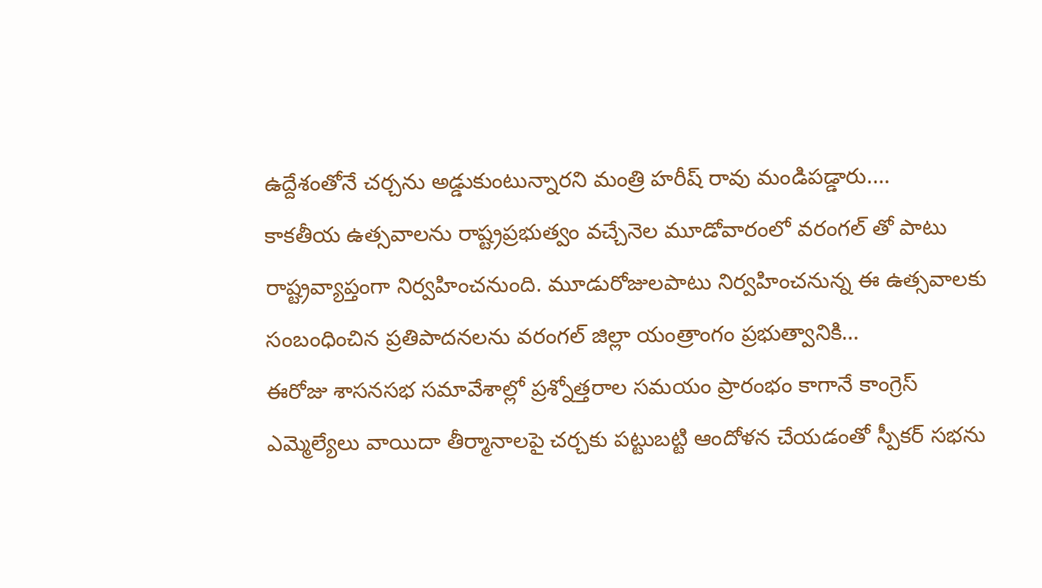ఉద్దేశంతోనే చర్చను అడ్డుకుంటున్నారని మంత్రి హరీష్ రావు మండిపడ్డారు.…
కాకతీయ ఉత్సవాలను రాష్ట్రప్రభుత్వం వచ్చేనెల మూడోవారంలో వరంగల్ తో పాటు రాష్ట్రవ్యాప్తంగా నిర్వహించనుంది. మూడురోజులపాటు నిర్వహించనున్న ఈ ఉత్సవాలకు సంబంధించిన ప్రతిపాదనలను వరంగల్ జిల్లా యంత్రాంగం ప్రభుత్వానికి…
ఈరోజు శాసనసభ సమావేశాల్లో ప్రశ్నోత్తరాల సమయం ప్రారంభం కాగానే కాంగ్రెస్ ఎమ్మెల్యేలు వాయిదా తీర్మానాలపై చర్చకు పట్టుబట్టి ఆందోళన చేయడంతో స్పీకర్ సభను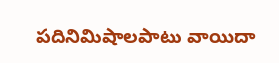పదినిమిషాలపాటు వాయిదా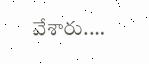వేశారు.…